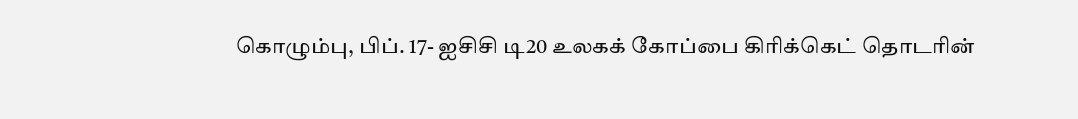கொழும்பு, பிப். 17- ஐசிசி டி20 உலகக் கோப்பை கிரிக்கெட் தொடரின்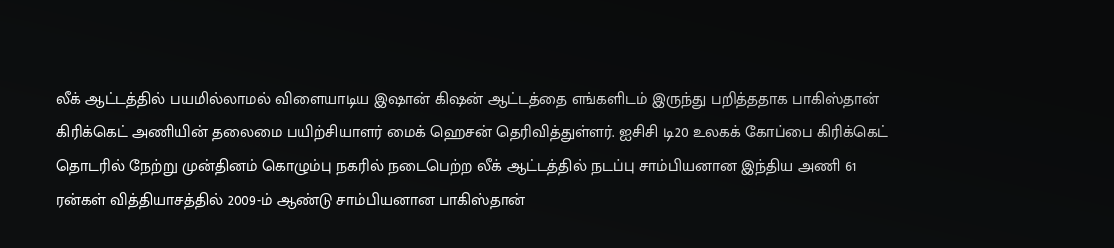லீக் ஆட்டத்தில் பயமில்லாமல் விளையாடிய இஷான் கிஷன் ஆட்டத்தை எங்களிடம் இருந்து பறித்ததாக பாகிஸ்தான் கிரிக்கெட் அணியின் தலைமை பயிற்சியாளர் மைக் ஹெசன் தெரிவித்துள்ளர். ஐசிசி டி20 உலகக் கோப்பை கிரிக்கெட் தொடரில் நேற்று முன்தினம் கொழும்பு நகரில் நடைபெற்ற லீக் ஆட்டத்தில் நடப்பு சாம்பியனான இந்திய அணி 61 ரன்கள் வித்தியாசத்தில் 2009-ம் ஆண்டு சாம்பியனான பாகிஸ்தான்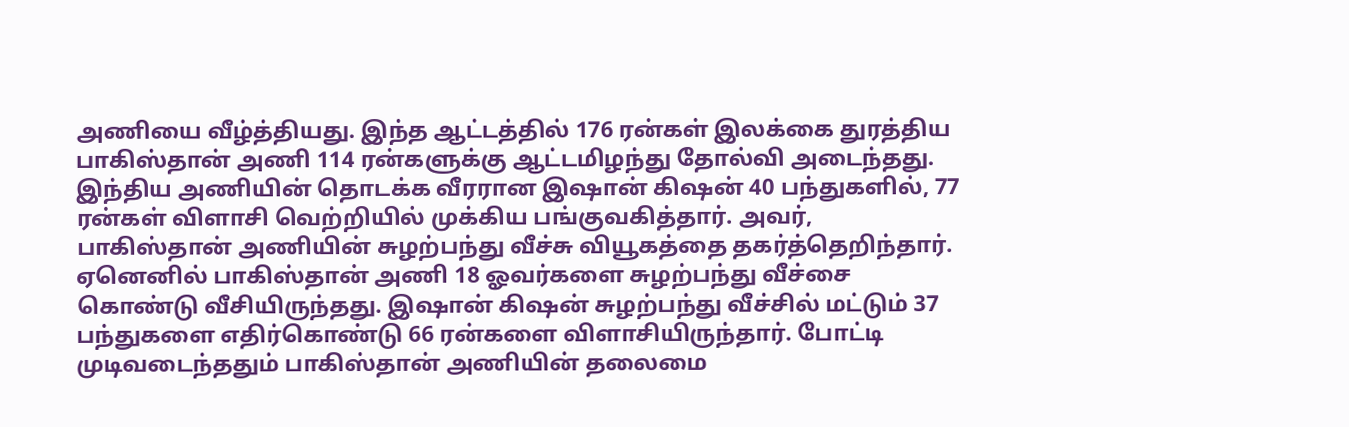அணியை வீழ்த்தியது. இந்த ஆட்டத்தில் 176 ரன்கள் இலக்கை துரத்திய பாகிஸ்தான் அணி 114 ரன்களுக்கு ஆட்டமிழந்து தோல்வி அடைந்தது. இந்திய அணியின் தொடக்க வீரரான இஷான் கிஷன் 40 பந்துகளில், 77 ரன்கள் விளாசி வெற்றியில் முக்கிய பங்குவகித்தார். அவர், பாகிஸ்தான் அணியின் சுழற்பந்து வீச்சு வியூகத்தை தகர்த்தெறிந்தார். ஏனெனில் பாகிஸ்தான் அணி 18 ஓவர்களை சுழற்பந்து வீச்சை கொண்டு வீசியிருந்தது. இஷான் கிஷன் சுழற்பந்து வீச்சில் மட்டும் 37 பந்துகளை எதிர்கொண்டு 66 ரன்களை விளாசியிருந்தார். போட்டி முடிவடைந்ததும் பாகிஸ்தான் அணியின் தலைமை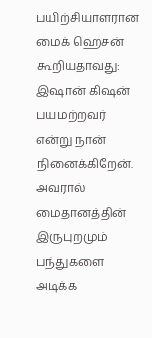பயிற்சியாளரான மைக் ஹெசன் கூறியதாவது: இஷான் கிஷன் பயமற்றவர் என்று நான் நினைக்கிறேன். அவரால் மைதானத்தின் இருபுறமும் பந்துகளை அடிக்க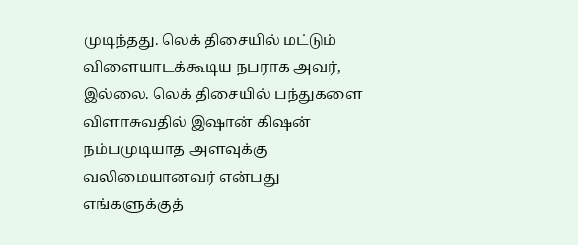முடிந்தது. லெக் திசையில் மட்டும் விளையாடக்கூடிய நபராக அவர், இல்லை. லெக் திசையில் பந்துகளை விளாசுவதில் இஷான் கிஷன் நம்பமுடியாத அளவுக்கு வலிமையானவர் என்பது எங்களுக்குத்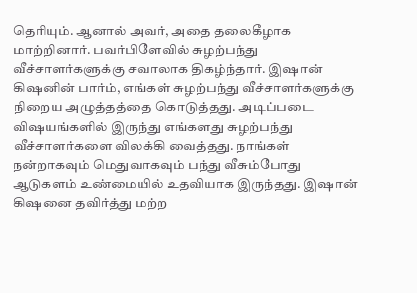தெரியும். ஆனால் அவர், அதை தலைகீழாக மாற்றினார். பவர்பிளேவில் சுழற்பந்து வீச்சாளர்களுக்கு சவாலாக திகழ்ந்தார். இஷான் கிஷனின் பார்ம், எங்கள் சுழற்பந்து வீச்சாளர்களுக்கு நிறைய அழுத்தத்தை கொடுத்தது. அடிப்படை விஷயங்களில் இருந்து எங்களது சுழற்பந்து வீச்சாளர்களை விலக்கி வைத்தது. நாங்கள் நன்றாகவும் மெதுவாகவும் பந்து வீசும்போது ஆடுகளம் உண்மையில் உதவியாக இருந்தது. இஷான் கிஷனை தவிர்த்து மற்ற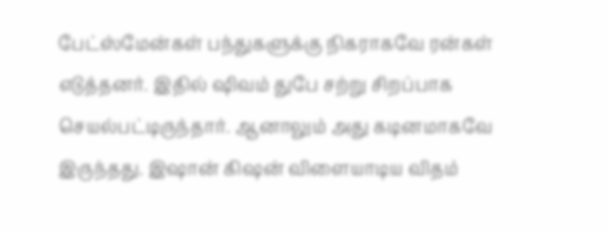பேட்ஸ்மேன்கள் பந்துகளுக்கு நிகராகவே ரன்கள் எடுத்தனர். இதில் ஷிவம் துபே சற்று சிறப்பாக செயல்பட்டிருந்தார். ஆனாலும் அது கடினமாகவே இருந்தது. இஷான் கிஷன் விளையாடிய விதம்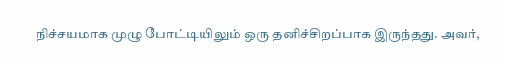நிச்சயமாக முழு போட்டியிலும் ஒரு தனிச்சிறப்பாக இருந்தது. அவர்,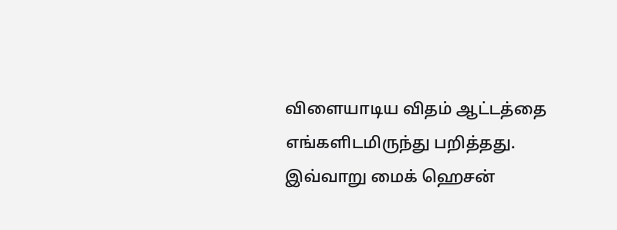விளையாடிய விதம் ஆட்டத்தை எங்களிடமிருந்து பறித்தது. இவ்வாறு மைக் ஹெசன்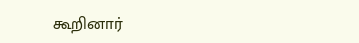கூறினார்